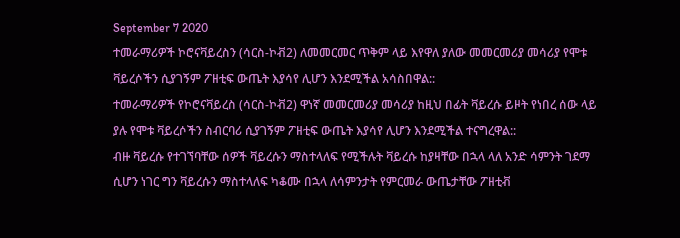September 7 2020
ተመራማሪዎች ኮሮናቫይረስን (ሳርስ-ኮቭ2) ለመመርመር ጥቅም ላይ እየዋለ ያለው መመርመሪያ መሳሪያ የሞቱ ቫይረሶችን ሲያገኝም ፖዘቲፍ ውጤት እያሳየ ሊሆን እንደሚችል አሳስበዋል::
ተመራማሪዎች የኮሮናቫይረስ (ሳርስ-ኮቭ2) ዋነኛ መመርመሪያ መሳሪያ ከዚህ በፊት ቫይረሱ ይዞት የነበረ ሰው ላይ ያሉ የሞቱ ቫይረሶችን ስብርባሪ ሲያገኝም ፖዘቲፍ ውጤት እያሳየ ሊሆን እንደሚችል ተናግረዋል::
ብዙ ቫይረሱ የተገኘባቸው ሰዎች ቫይረሱን ማስተላለፍ የሚችሉት ቫይረሱ ከያዛቸው በኋላ ላለ አንድ ሳምንት ገደማ ሲሆን ነገር ግን ቫይረሱን ማስተላለፍ ካቆሙ በኋላ ለሳምንታት የምርመራ ውጤታቸው ፖዘቲቭ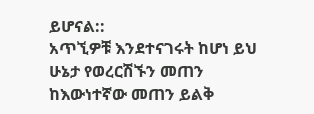ይሆናል::
አጥኚዎቹ እንደተናገሩት ከሆነ ይህ ሁኔታ የወረርሽኙን መጠን ከእውነተኛው መጠን ይልቅ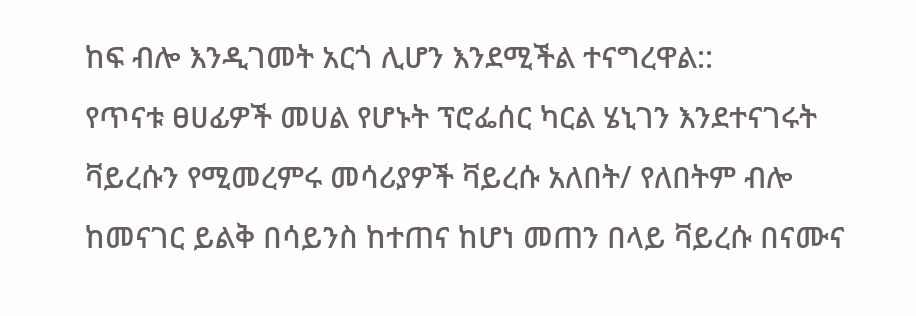ከፍ ብሎ እንዲገመት አርጎ ሊሆን እንደሚችል ተናግረዋል::
የጥናቱ ፀሀፊዎች መሀል የሆኑት ፕሮፌሰር ካርል ሄኒገን እንደተናገሩት ቫይረሱን የሚመረምሩ መሳሪያዎች ቫይረሱ አለበት/ የለበትም ብሎ ከመናገር ይልቅ በሳይንስ ከተጠና ከሆነ መጠን በላይ ቫይረሱ በናሙና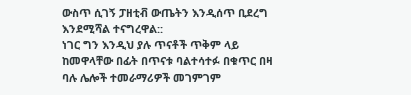ውስጥ ሲገኝ ፓዘቲቭ ውጤትን እንዲሰጥ ቢደረግ እንደሚሻል ተናግረዋል::
ነገር ግን እንዲህ ያሉ ጥናቶች ጥቅም ላይ ከመዋላቸው በፊት በጥናቱ ባልተሳተፉ በቁጥር በዛ ባሉ ሌሎች ተመራማሪዎች መገምገም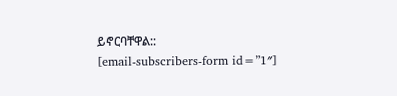ይኖርባቸዋል::
[email-subscribers-form id=”1″]